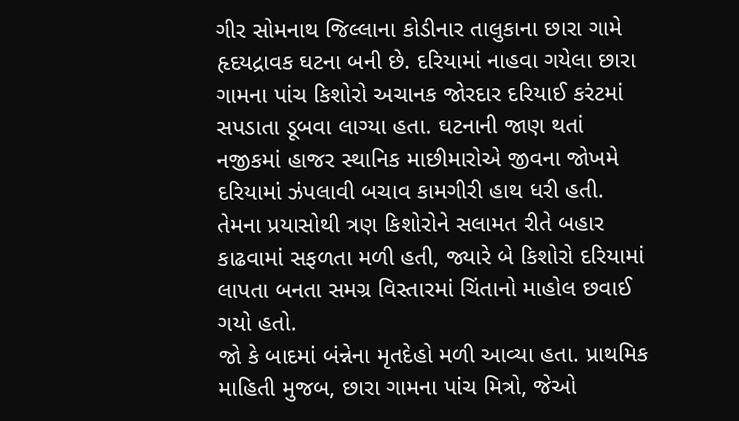ગીર સોમનાથ જિલ્લાના કોડીનાર તાલુકાના છારા ગામે હૃદયદ્રાવક ઘટના બની છે. દરિયામાં નાહવા ગયેલા છારા ગામના પાંચ કિશોરો અચાનક જોરદાર દરિયાઈ કરંટમાં સપડાતા ડૂબવા લાગ્યા હતા. ઘટનાની જાણ થતાં નજીકમાં હાજર સ્થાનિક માછીમારોએ જીવના જોખમે દરિયામાં ઝંપલાવી બચાવ કામગીરી હાથ ધરી હતી. તેમના પ્રયાસોથી ત્રણ કિશોરોને સલામત રીતે બહાર કાઢવામાં સફળતા મળી હતી, જ્યારે બે કિશોરો દરિયામાં લાપતા બનતા સમગ્ર વિસ્તારમાં ચિંતાનો માહોલ છવાઈ ગયો હતો.
જો કે બાદમાં બંન્નેના મૃતદેહો મળી આવ્યા હતા. પ્રાથમિક માહિતી મુજબ, છારા ગામના પાંચ મિત્રો, જેઓ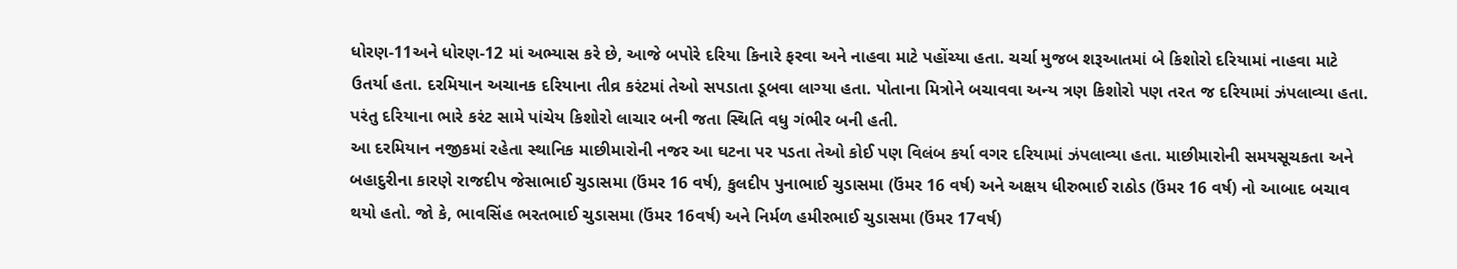ધોરણ-11અને ધોરણ-12 માં અભ્યાસ કરે છે, આજે બપોરે દરિયા કિનારે ફરવા અને નાહવા માટે પહોંચ્યા હતા. ચર્ચા મુજબ શરૂઆતમાં બે કિશોરો દરિયામાં નાહવા માટે ઉતર્યા હતા. દરમિયાન અચાનક દરિયાના તીવ્ર કરંટમાં તેઓ સપડાતા ડૂબવા લાગ્યા હતા. પોતાના મિત્રોને બચાવવા અન્ય ત્રણ કિશોરો પણ તરત જ દરિયામાં ઝંપલાવ્યા હતા. પરંતુ દરિયાના ભારે કરંટ સામે પાંચેય કિશોરો લાચાર બની જતા સ્થિતિ વધુ ગંભીર બની હતી.
આ દરમિયાન નજીકમાં રહેતા સ્થાનિક માછીમારોની નજર આ ઘટના પર પડતા તેઓ કોઈ પણ વિલંબ કર્યા વગર દરિયામાં ઝંપલાવ્યા હતા. માછીમારોની સમયસૂચકતા અને બહાદુરીના કારણે રાજદીપ જેસાભાઈ ચુડાસમા (ઉંમર 16 વર્ષ), કુલદીપ પુનાભાઈ ચુડાસમા (ઉંમર 16 વર્ષ) અને અક્ષય ધીરુભાઈ રાઠોડ (ઉંમર 16 વર્ષ) નો આબાદ બચાવ થયો હતો. જો કે, ભાવસિંહ ભરતભાઈ ચુડાસમા (ઉંમર 16વર્ષ) અને નિર્મળ હમીરભાઈ ચુડાસમા (ઉંમર 17વર્ષ)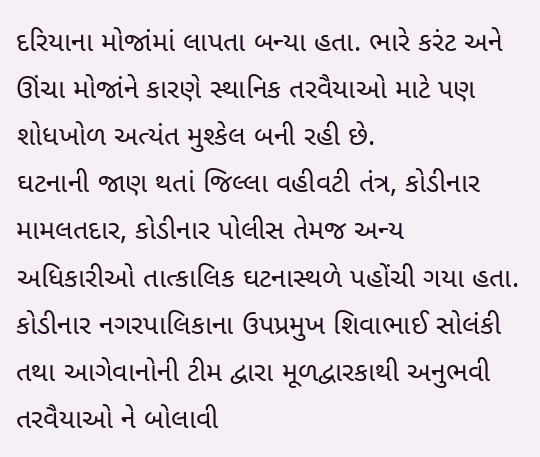દરિયાના મોજાંમાં લાપતા બન્યા હતા. ભારે કરંટ અને ઊંચા મોજાંને કારણે સ્થાનિક તરવૈયાઓ માટે પણ શોધખોળ અત્યંત મુશ્કેલ બની રહી છે.
ઘટનાની જાણ થતાં જિલ્લા વહીવટી તંત્ર, કોડીનાર મામલતદાર, કોડીનાર પોલીસ તેમજ અન્ય અધિકારીઓ તાત્કાલિક ઘટનાસ્થળે પહોંચી ગયા હતા. કોડીનાર નગરપાલિકાના ઉપપ્રમુખ શિવાભાઈ સોલંકી તથા આગેવાનોની ટીમ દ્વારા મૂળદ્વારકાથી અનુભવી તરવૈયાઓ ને બોલાવી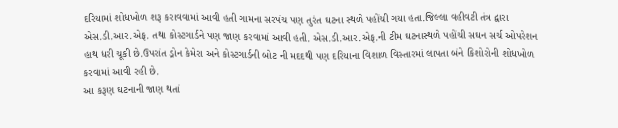દરિયામાં શોધખોળ શરૂ કરાવવામાં આવી હતી ગામના સરપંચ પણ તુરંત ઘટના સ્થળે પહોંચી ગયા હતા.જિલ્લા વહીવટી તંત્ર દ્વારા એસ.ડી.આર.એફ. તથા કોસ્ટગાર્ડને પણ જાણ કરવામાં આવી હતી. એસ.ડી.આર.એફ.ની ટીમ ઘટનાસ્થળે પહોંચી સઘન સર્ચ ઓપરેશન હાથ ધરી ચૂકી છે.ઉપરાંત ડ્રોન કેમેરા અને કોસ્ટગાર્ડની બોટ ની મદદથી પણ દરિયાના વિશાળ વિસ્તારમાં લાપતા બંને કિશોરોની શોધખોળ કરવામાં આવી રહી છે.
આ કરૂણ ઘટનાની જાણ થતાં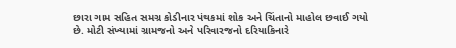છારા ગામ સહિત સમગ્ર કોડીનાર પંથકમાં શોક અને ચિંતાનો માહોલ છવાઈ ગયો છે. મોટી સંખ્યામાં ગ્રામજનો અને પરિવારજનો દરિયાકિનારે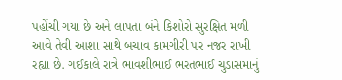પહોંચી ગયા છે અને લાપતા બંને કિશોરો સુરક્ષિત મળી આવે તેવી આશા સાથે બચાવ કામગીરી પર નજર રાખી રહ્યા છે. ગઈકાલે રાત્રે ભાવશીભાઈ ભરતભાઈ ચુડાસમાનું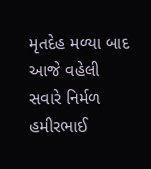મૃતદેહ મળ્યા બાદ આજે વહેલી સવારે નિર્મળ હમીરભાઈ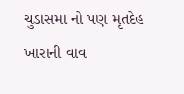ચુડાસમા નો પણ મૃતદેહ ખારાની વાવ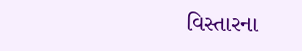વિસ્તારના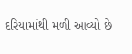દરિયામાંથી મળી આવ્યો છે